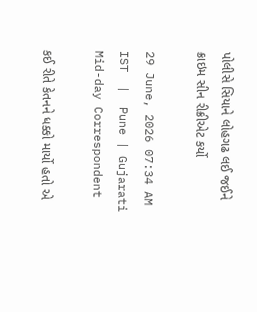પોલીસે સિયાને લોહગઢ લઈ જઈને ક્રાઇમ સીન રીક્રીએટ કર્યો

29 June, 2026 07:34 AM IST  |  Pune | Gujarati Mid-day Correspondent

કઈ રીતે કેતનને ધક્કો માર્યો હતો એ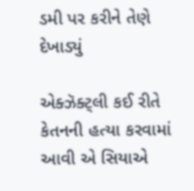ડમી પર કરીને તેણે દેખાડ્યું

એક્ઝૅક્ટ્લી કઈ રીતે કેતનની હત્યા કરવામાં આવી એ સિયાએ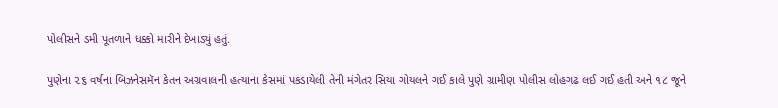પોલીસને ડમી પૂતળાને ધક્કો મારીને દેખાડ્યું હતું.

પુણેના ૨૬ વર્ષના બિઝનેસમૅન કેતન અગ્રવાલની હત્યાના કેસમાં પકડાયેલી તેની મંગેતર સિયા ગોયલને ગઈ કાલે પુણે ગ્રામીણ પોલીસ લોહગઢ લઈ ગઈ હતી અને ૧૮ જૂને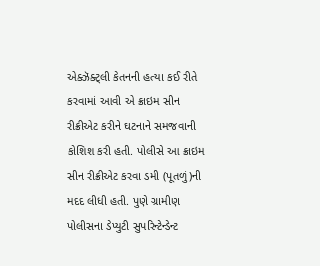એક્ઝૅક્ટ્લી કેતનની હત્યા કઈ રીતે કરવામાં આવી એ ક્રાઇમ સીન રીક્રીએટ કરીને ઘટનાને સમજવાની કોશિશ કરી હતી. પોલીસે આ ક્રાઇમ સીન રીક્રીએટ કરવા ડમી (પૂતળું)ની મદદ લીધી હતી. પુણે ગ્રામીણ પોલીસના ડેપ્યુટી સુપરિન્ટેન્ડેન્ટ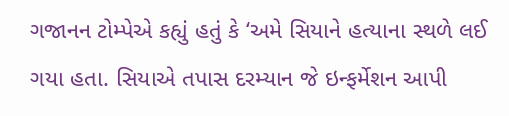ગજાનન ટોમ્પેએ કહ્યું હતું કે ‘અમે સિયાને હત્યાના સ્થળે લઈ ગયા હતા. સિયાએ તપાસ દરમ્યાન જે ઇન્ફર્મેશન આપી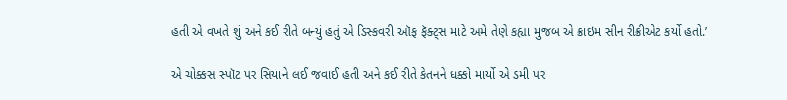હતી એ વખતે શું અને કઈ રીતે બન્યું હતું એ ડિસ્કવરી ઑફ ફૅક્ટ્સ માટે અમે તેણે કહ્યા મુજબ એ ક્રાઇમ સીન રીક્રીએટ કર્યો હતો.’

એ ચોક્કસ સ્પૉટ પર સિયાને લઈ જવાઈ હતી અને કઈ રીતે કેતનને ધક્કો માર્યો એ ડમી પર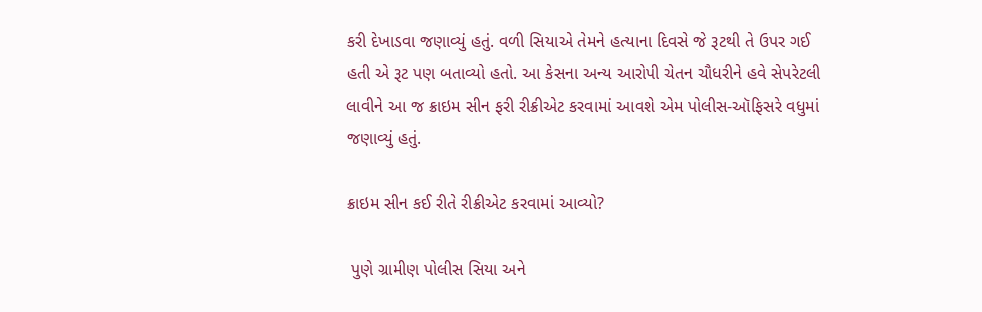કરી દેખાડવા જણાવ્યું હતું. વળી સિયાએ તેમને હત્યાના દિવસે જે રૂટથી તે ઉપર ગઈ હતી એ રૂટ પણ બતાવ્યો હતો. આ કેસના અન્ય આરોપી ચેતન ચૌધરીને હવે સેપરેટલી લાવીને આ જ ક્રાઇમ સીન ફરી રીક્રીએટ કરવામાં આવશે એમ પોલીસ-ઑફિસરે વધુમાં જણાવ્યું હતું.

ક્રાઇમ સીન કઈ રીતે રીક્રીએટ કરવામાં આવ્યો?

 પુણે ગ્રામીણ પોલીસ સિયા અને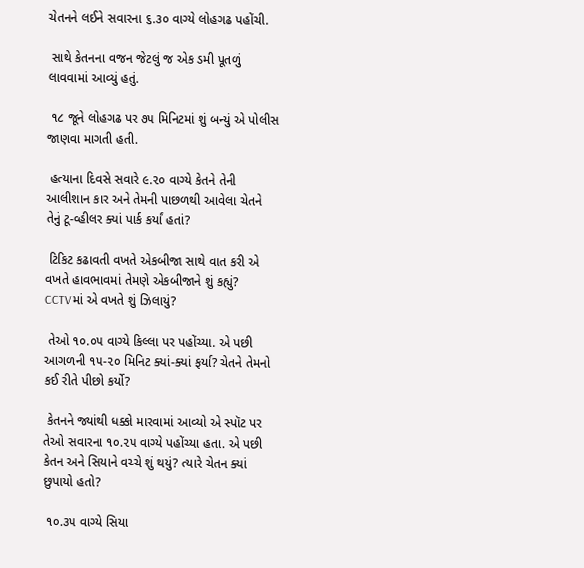ચેતનને લઈને સવારના ૬.૩૦ વાગ્યે લોહગઢ પહોંચી.

 સાથે કેતનના વજન જેટલું જ એક ડમી પૂતળું લાવવામાં આવ્યું હતું.

 ૧૮ જૂને લોહગઢ પર ૭૫ મિનિટમાં શું બન્યું એ પોલીસ જાણવા માગતી હતી.

 હત્યાના દિવસે સવારે ૯.૨૦ વાગ્યે કેતને તેની આલીશાન કાર અને તેમની પાછળથી આવેલા ચેતને તેનું ટૂ-વ્હીલર ક્યાં પાર્ક કર્યાં હતાં?

 ટિકિટ કઢાવતી વખતે એકબીજા સાથે વાત કરી એ વખતે હાવભાવમાં તેમણે એકબીજાને શું કહ્યું? CCTVમાં એ વખતે શું ઝિલાયું?

 તેઓ ૧૦.૦૫ વાગ્યે કિલ્લા પર પહોંચ્યા. એ પછી આગળની ૧૫-૨૦ મિનિટ ક્યાં-ક્યાં ફર્યા? ચેતને તેમનો કઈ રીતે પીછો કર્યો?

 કેતનને જ્યાંથી ધક્કો મારવામાં આવ્યો એ સ્પૉટ પર તેઓ સવારના ૧૦.૨૫ વાગ્યે પહોંચ્યા હતા. એ પછી કેતન અને સિયાને વચ્ચે શું થયું? ત્યારે ચેતન ક્યાં છુપાયો હતો?

 ૧૦.૩૫ વાગ્યે સિયા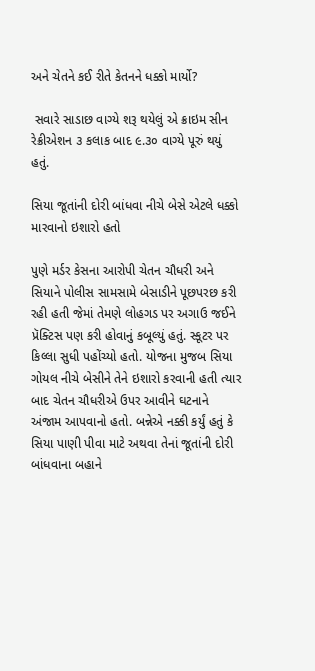અને ચેતને કઈ રીતે કેતનને ધક્કો માર્યો?

 સવારે સાડાછ વાગ્યે શરૂ થયેલું એ ક્રાઇમ સીન રેક્રીએશન ૩ કલાક બાદ ૯.૩૦ વાગ્યે પૂરું થયું હતું.

સિયા જૂતાંની દોરી બાંધવા નીચે બેસે એટલે ધક્કો મારવાનો ઇશારો હતો

પુણે મર્ડર કેસના આરોપી ચેતન ચૌધરી અને સિયાને પોલીસ સામસામે બેસાડીને પૂછપરછ કરી રહી હતી જેમાં તેમણે લોહગડ પર અગાઉ જઈને પ્રૅક્ટિસ પણ કરી હોવાનું કબૂલ્યું હતું. સ્કૂટર પર કિલ્લા સુધી પહોંચ્યો હતો. યોજના મુજબ સિયા ગોયલ નીચે બેસીને તેને ઇશારો કરવાની હતી ત્યાર બાદ ચેતન ચૌધરીએ ઉપર આવીને ઘટનાને અંજામ આપવાનો હતો. બન્નેએ નક્કી કર્યું હતું કે સિયા પાણી પીવા માટે અથવા તેનાં જૂતાંની દોરી બાંધવાના બહાને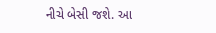નીચે બેસી જશે. આ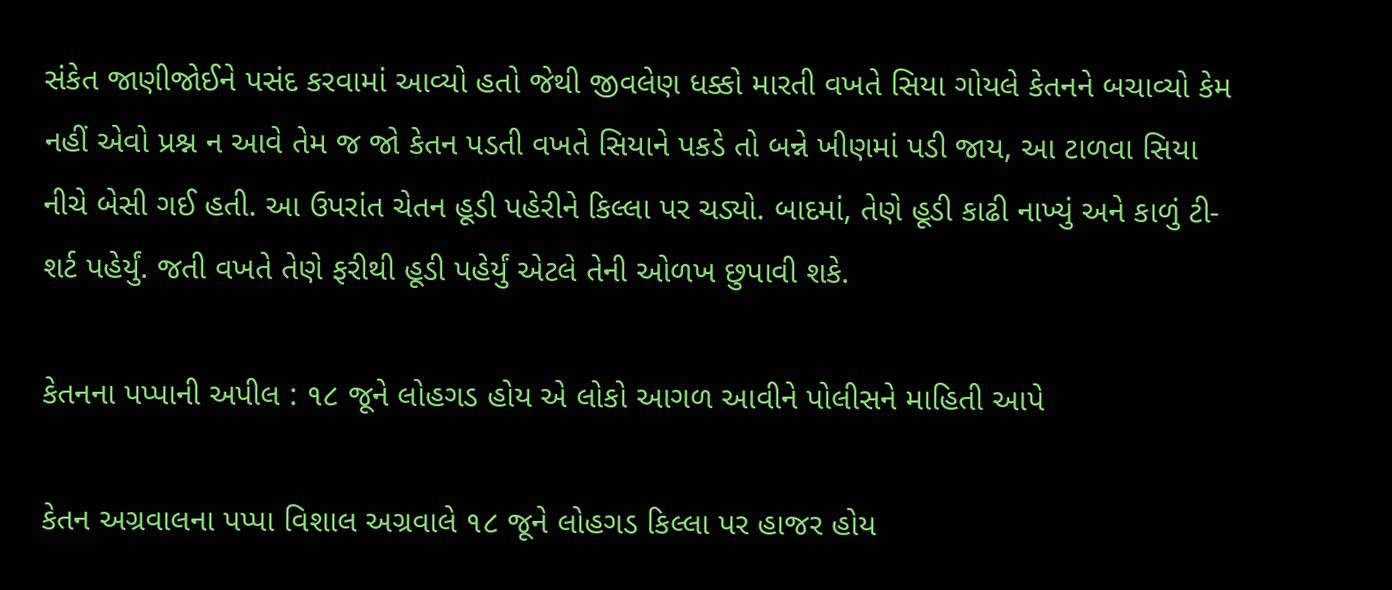સંકેત જાણીજોઈને પસંદ કરવામાં આવ્યો હતો જેથી જીવલેણ ધક્કો મારતી વખતે સિયા ગોયલે કેતનને બચાવ્યો કેમ નહીં એવો પ્રશ્ન ન આવે તેમ જ જો કેતન પડતી વખતે સિયાને પકડે તો બન્ને ખીણમાં પડી જાય, આ ટાળવા સિયા નીચે બેસી ગઈ હતી. આ ઉપરાંત ચેતન હૂડી પહેરીને કિલ્લા પર ચડ્યો. બાદમાં, તેણે હૂડી કાઢી નાખ્યું અને કાળું ટી-શર્ટ પહેર્યું. જતી વખતે તેણે ફરીથી હૂડી પહેર્યું એટલે તેની ઓળખ છુપાવી શકે.

કેતનના પપ્પાની અપીલ : ૧૮ જૂને લોહગડ હોય એ લોકો આગળ આવીને પોલીસને માહિતી આપે

કેતન અગ્રવાલના પપ્પા વિશાલ અગ્રવાલે ૧૮ જૂને લોહગડ કિલ્લા પર હાજર હોય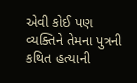એવી કોઈ પણ વ્યક્તિને તેમના પુત્રની કથિત હત્યાની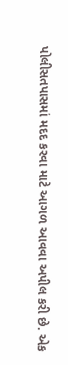પોલીસતપાસમાં મદદ કરવા માટે આગળ આવવા અપીલ કરી છે. એક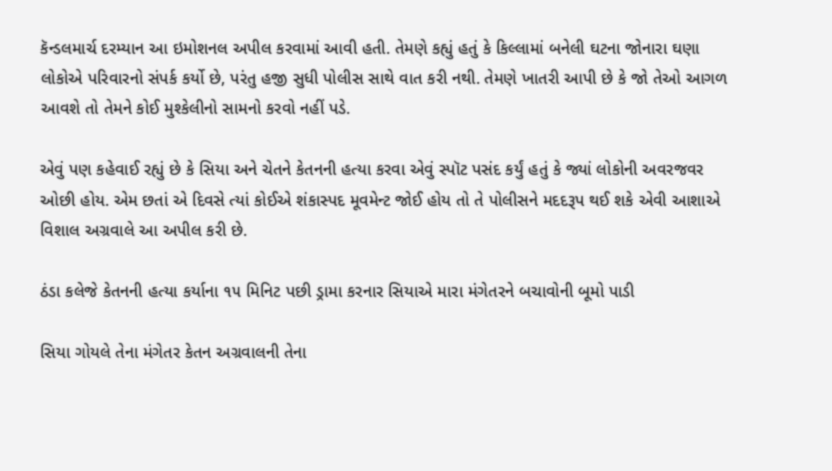કૅન્ડલમાર્ચ દરમ્યાન આ ઇમોશનલ અપીલ કરવામાં આવી હતી. તેમણે કહ્યું હતું કે કિલ્લામાં બનેલી ઘટના જોનારા ઘણા લોકોએ પરિવારનો સંપર્ક કર્યો છે, પરંતુ હજી સુધી પોલીસ સાથે વાત કરી નથી. તેમણે ખાતરી આપી છે કે જો તેઓ આગળ આવશે તો તેમને કોઈ મુશ્કેલીનો સામનો કરવો નહીં પડે.

એવું પણ કહેવાઈ રહ્યું છે કે સિયા અને ચેતને કેતનની હત્યા કરવા એવું સ્પૉટ પસંદ કર્યું હતું કે જ્યાં લોકોની અવરજવર ઓછી હોય. એમ છતાં એ દિવસે ત્યાં કોઈએ શંકાસ્પદ મૂવમેન્ટ જોઈ હોય તો તે પોલીસને મદદરૂપ થઈ શકે એવી આશાએ વિશાલ અગ્રવાલે આ અપીલ કરી છે.

ઠંડા કલેજે કેતનની હત્યા કર્યાના ૧૫ મિનિટ પછી ડ્રામા કરનાર સિયાએ મારા મંગેતરને બચાવોની બૂમો પાડી

સિયા ગોયલે તેના મંગેતર કેતન અગ્રવાલની તેના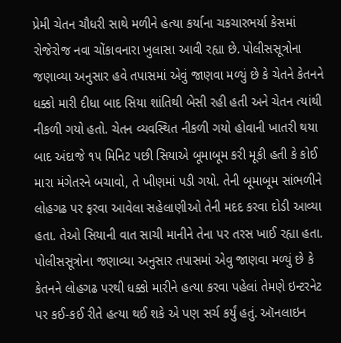પ્રેમી ચેતન ચૌધરી સાથે મળીને હત્યા કર્યાના ચકચારભર્યા કેસમાં રોજેરોજ નવા ચોંકાવનારા ખુલાસા આવી રહ્યા છે. પોલીસસૂત્રોના જણાવ્યા અનુસાર હવે તપાસમાં એવું જાણવા મળ્યું છે કે ચેતને કેતનને ધક્કો મારી દીધા બાદ સિયા શાંતિથી બેસી રહી હતી અને ચેતન ત્યાંથી નીકળી ગયો હતો. ચેતન વ્યવસ્થિત નીકળી ગયો હોવાની ખાતરી થયા બાદ અંદાજે ૧૫ મિનિટ પછી સિયાએ બૂમાબૂમ કરી મૂકી હતી કે કોઈ મારા મંગેતરને બચાવો, તે ખીણમાં પડી ગયો. તેની બૂમાબૂમ સાંભળીને લોહગઢ પર ફરવા આવેલા સહેલાણીઓ તેની મદદ કરવા દોડી આવ્યા હતા. તેઓ સિયાની વાત સાચી માનીને તેના પર તરસ ખાઈ રહ્યા હતા.  પોલીસસૂત્રોના જણાવ્યા અનુસાર તપાસમાં એવુ જાણવા મળ્યું છે કે કેતનને લોહગઢ પરથી ધક્કો મારીને હત્યા કરવા પહેલાં તેમણે ઇન્ટરનેટ પર કઈ-કઈ રીતે હત્યા થઈ શકે એ પણ સર્ચ કર્યું હતું. ઑનલાઇન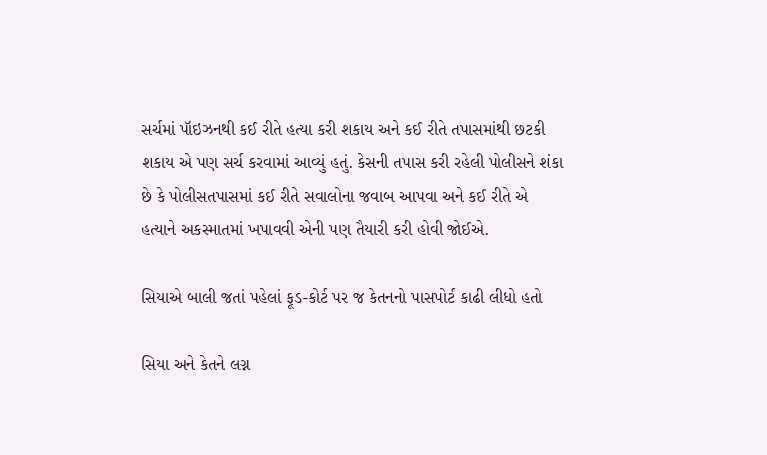સર્ચમાં પૉઇઝનથી કઈ રીતે હત્યા કરી શકાય અને કઈ રીતે તપાસમાંથી છટકી શકાય એ પણ સર્ચ કરવામાં આવ્યું હતું. કેસની તપાસ કરી રહેલી પોલીસને શંકા છે કે પોલીસતપાસમાં કઈ રીતે સવાલોના જવાબ આપવા અને કઈ રીતે એ હત્યાને અકસ્માતમાં ખપાવવી એની પણ તૈયારી કરી હોવી જોઈએ.

સિયાએ બાલી જતાં પહેલાં ફૂડ-કોર્ટ પર જ કેતનનો પાસપોર્ટ કાઢી લીધો હતો

સિયા અને કેતને લગ્ન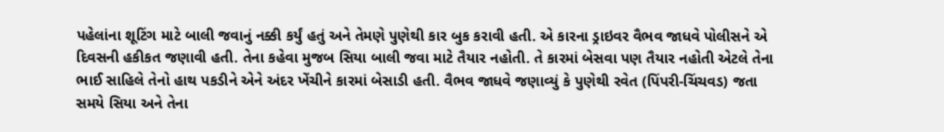પહેલાંના શૂટિંગ માટે બાલી જવાનું નક્કી કર્યું હતું અને તેમણે પુણેથી કાર બુક કરાવી હતી. એ કારના ડ્રાઇવર વૈભવ જાધવે પોલીસને એ દિવસની હકીકત જણાવી હતી. તેના કહેવા મુજબ સિયા બાલી જવા માટે તૈયાર નહોતી. તે કારમાં બેસવા પણ તૈયાર નહોતી એટલે તેના ભાઈ સાહિલે તેનો હાથ પકડીને એને અંદર ખેંચીને કારમાં બેસાડી હતી. વૈભવ જાધવે જણાવ્યું કે પુણેથી રવેત (પિંપરી-ચિંચવડ) જતા સમયે સિયા અને તેના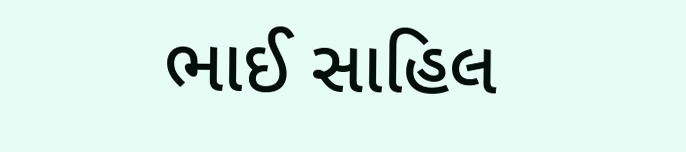ભાઈ સાહિલ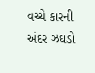વચ્ચે કારની અંદર ઝઘડો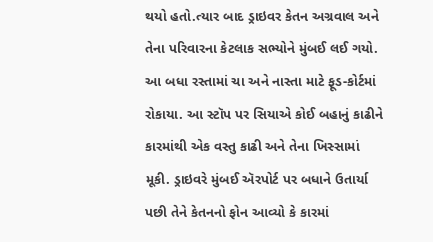થયો હતો.ત્યાર બાદ ડ્રાઇવર કેતન અગ્રવાલ અને તેના પરિવારના કેટલાક સભ્યોને મુંબઈ લઈ ગયો. આ બધા રસ્તામાં ચા અને નાસ્તા માટે ફૂડ-કોર્ટમાં રોકાયા. આ સ્ટૉપ પર સિયાએ કોઈ બહાનું કાઢીને કારમાંથી એક વસ્તુ કાઢી અને તેના ખિસ્સામાં મૂકી. ડ્રાઇવરે મુંબઈ ઍરપોર્ટ પર બધાને ઉતાર્યા પછી તેને કેતનનો ફોન આવ્યો કે કારમાં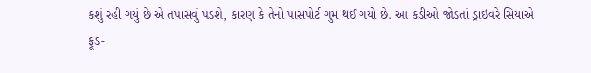કશું રહી ગયું છે એ તપાસવું પડશે, કારણ કે તેનો પાસપોર્ટ ગુમ થઈ ગયો છે. આ કડીઓ જોડતાં ડ્રાઇવરે સિયાએ
ફૂડ-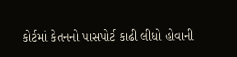કોર્ટમાં કેતનનો પાસપોર્ટ કાઢી લીધો હોવાની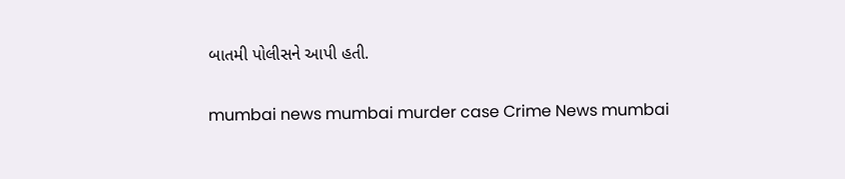બાતમી પોલીસને આપી હતી.

mumbai news mumbai murder case Crime News mumbai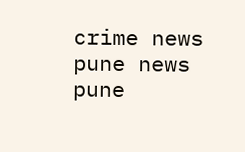crime news pune news pune